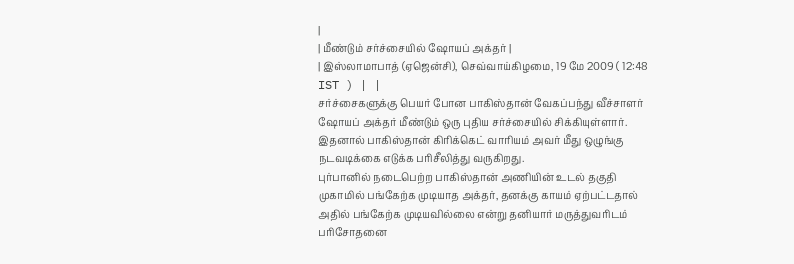|
| மீண்டும் சர்ச்சையில் ஷோயப் அக்தர் |
| இஸ்லாமாபாத் (ஏஜென்சி), செவ்வாய்கிழமை, 19 மே 2009 ( 12:48 IST ) | |
சர்ச்சைகளுக்கு பெயர் போன பாகிஸ்தான் வேகப்பந்து வீச்சாளர் ஷோயப் அக்தர் மீண்டும் ஒரு புதிய சர்ச்சையில் சிக்கியுள்ளார். இதனால் பாகிஸ்தான் கிரிக்கெட் வாரியம் அவர் மீது ஒழுங்கு நடவடிக்கை எடுக்க பரிசீலித்து வருகிறது.
புர்பானில் நடைபெற்ற பாகிஸ்தான் அணியின் உடல் தகுதி முகாமில் பங்கேற்க முடியாத அக்தர், தனக்கு காயம் ஏற்பட்டதால் அதில் பங்கேற்க முடியவில்லை என்று தனியார் மருத்துவரிடம் பரிசோதனை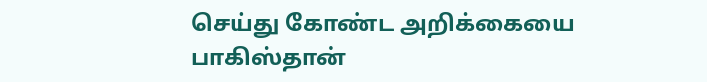செய்து கோண்ட அறிக்கையை பாகிஸ்தான்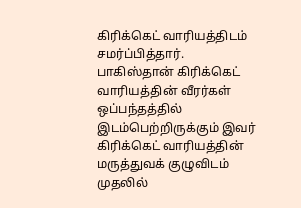கிரிக்கெட் வாரியத்திடம் சமர்ப்பித்தார்.
பாகிஸ்தான் கிரிக்கெட் வாரியத்தின் வீரர்கள் ஒப்பந்தத்தில் இடம்பெற்றிருக்கும் இவர் கிரிக்கெட் வாரியத்தின் மருத்துவக் குழுவிடம் முதலில்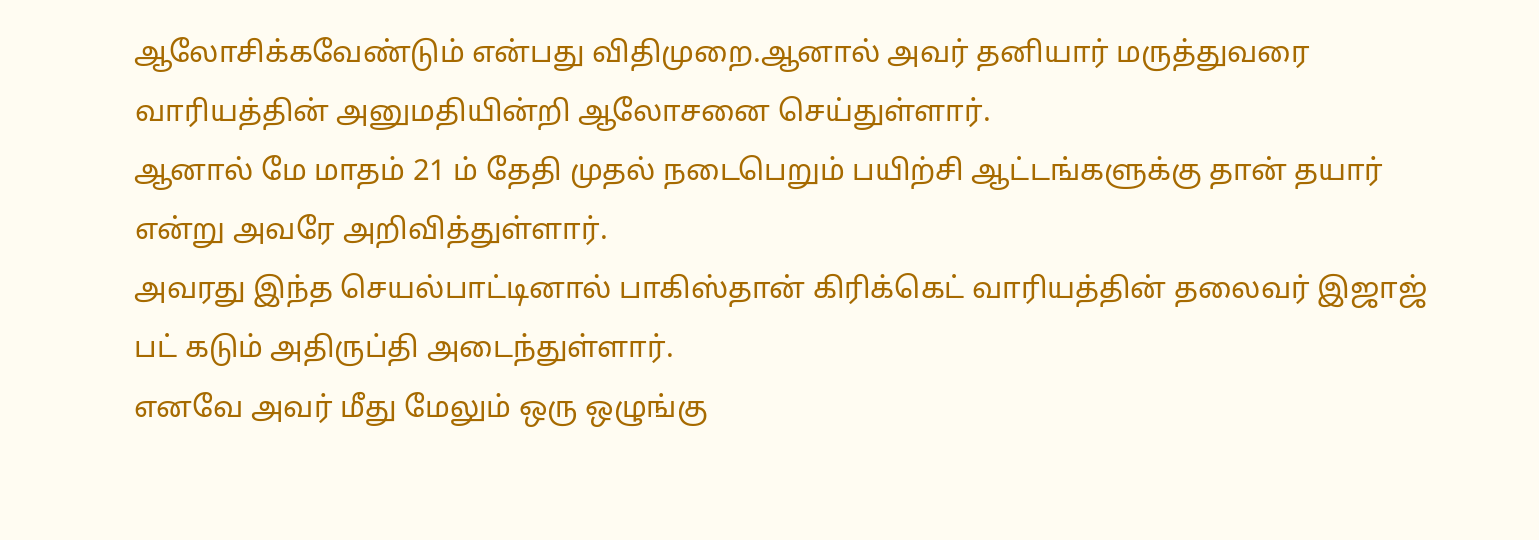ஆலோசிக்கவேண்டும் என்பது விதிமுறை.ஆனால் அவர் தனியார் மருத்துவரை வாரியத்தின் அனுமதியின்றி ஆலோசனை செய்துள்ளார்.
ஆனால் மே மாதம் 21 ம் தேதி முதல் நடைபெறும் பயிற்சி ஆட்டங்களுக்கு தான் தயார் என்று அவரே அறிவித்துள்ளார்.
அவரது இந்த செயல்பாட்டினால் பாகிஸ்தான் கிரிக்கெட் வாரியத்தின் தலைவர் இஜாஜ் பட் கடும் அதிருப்தி அடைந்துள்ளார்.
எனவே அவர் மீது மேலும் ஒரு ஒழுங்கு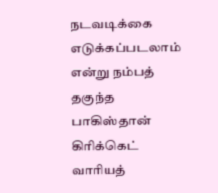நடவடிக்கை எடுக்கப்படலாம் என்று நம்பத் தகுந்த பாகிஸ்தான் கிரிக்கெட் வாரியத்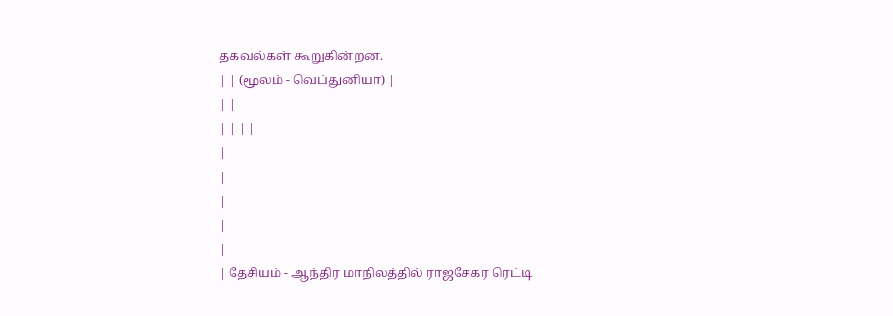தகவல்கள் கூறுகின்றன.
| | (மூலம் - வெப்துனியா) |
| |
| | | |
|
|
|
|
|
| தேசியம் - ஆந்திர மாநிலத்தில் ராஜசேகர ரெட்டி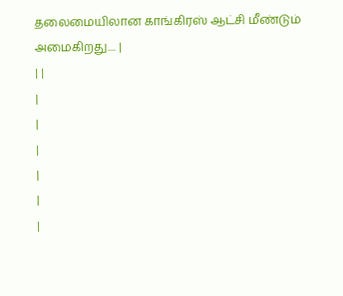தலைமையிலான காங்கிரஸ் ஆட்சி மீண்டும் அமைகிறது.... |
| |
|
|
|
|
|
|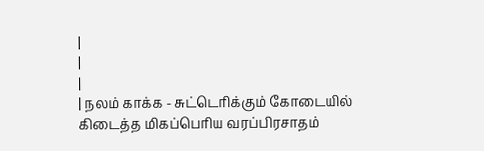|
|
|
| நலம் காக்க - சுட்டெரிக்கும் கோடையில் கிடைத்த மிகப்பெரிய வரப்பிரசாதம்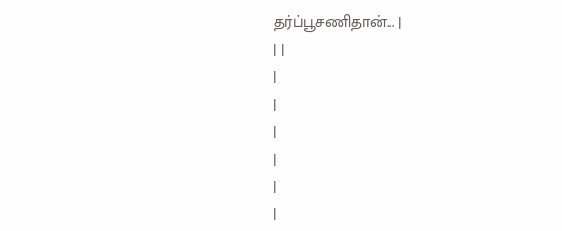தர்ப்பூசணிதான்... |
| |
|
|
|
|
|
|